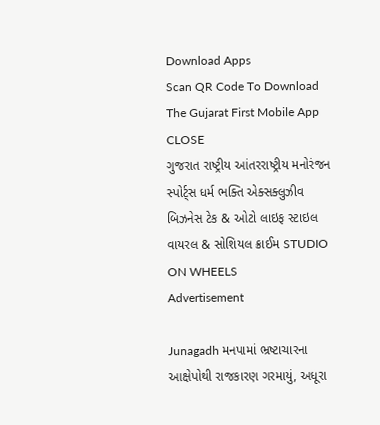Download Apps
Scan QR Code To Download The Gujarat First Mobile App CLOSE
ગુજરાત રાષ્ટ્રીય આંતરરાષ્ટ્રીય મનોરંજન સ્પોર્ટ્સ ધર્મ ભક્તિ એક્સક્લુઝીવ બિઝનેસ ટેક & ઓટો લાઇફ સ્ટાઇલ વાયરલ & સોશિયલ ક્રાઈમ STUDIO ON WHEELS
Advertisement

Junagadh મનપામાં ભ્રષ્ટાચારના આક્ષેપોથી રાજકારણ ગરમાયું, અધૂરા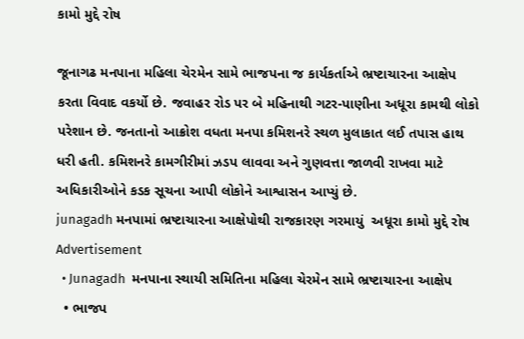કામો મુદ્દે રોષ

જૂનાગઢ મનપાના મહિલા ચેરમેન સામે ભાજપના જ કાર્યકર્તાએ ભ્રષ્ટાચારના આક્ષેપ કરતા વિવાદ વકર્યો છે. જવાહર રોડ પર બે મહિનાથી ગટર-પાણીના અધૂરા કામથી લોકો પરેશાન છે. જનતાનો આક્રોશ વધતા મનપા કમિશનરે સ્થળ મુલાકાત લઈ તપાસ હાથ ધરી હતી. કમિશનરે કામગીરીમાં ઝડપ લાવવા અને ગુણવત્તા જાળવી રાખવા માટે અધિકારીઓને કડક સૂચના આપી લોકોને આશ્વાસન આપ્યું છે.
junagadh મનપામાં ભ્રષ્ટાચારના આક્ષેપોથી રાજકારણ ગરમાયું  અધૂરા કામો મુદ્દે રોષ
Advertisement
  • Junagadh  મનપાના સ્થાયી સમિતિના મહિલા ચેરમેન સામે ભ્રષ્ટાચારના આક્ષેપ
  • ભાજપ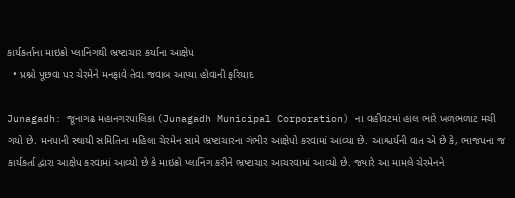કાર્યકર્તાના માઇક્રો પ્લાનિંગથી ભ્રષ્ટાચાર કર્યાના આક્ષેપ
  • પ્રશ્નો પૂછવા પર ચેરમેને મનફાવે તેવા જવાબ આપ્યા હોવાની ફરિયાદ

Junagadh: જૂનાગઢ મહાનગરપાલિકા (Junagadh Municipal Corporation) ના વહીવટમાં હાલ ભારે ખળભળાટ મચી ગયો છે. મનપાની સ્થાયી સમિતિના મહિલા ચેરમેન સામે ભ્રષ્ટાચારના ગંભીર આક્ષેપો કરવામાં આવ્યા છે. આશ્ચર્યની વાત એ છે કે, ભાજપના જ કાર્યકર્તા દ્વારા આક્ષેપ કરવામાં આવ્યો છે કે માઇક્રો પ્લાનિંગ કરીને ભ્રષ્ટાચાર આચરવામાં આવ્યો છે. જ્યારે આ મામલે ચેરમેનને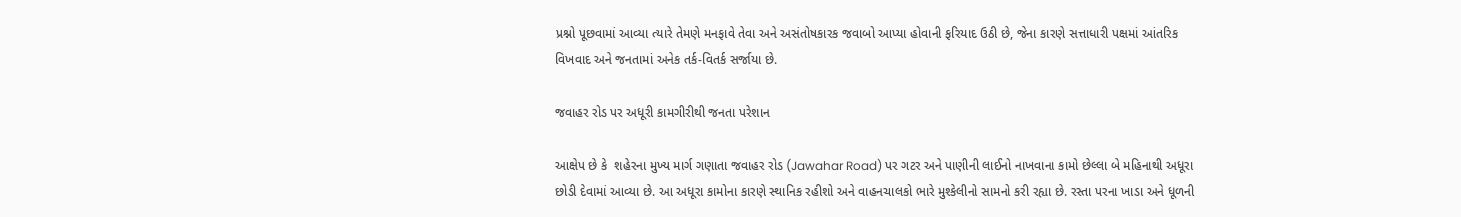પ્રશ્નો પૂછવામાં આવ્યા ત્યારે તેમણે મનફાવે તેવા અને અસંતોષકારક જવાબો આપ્યા હોવાની ફરિયાદ ઉઠી છે, જેના કારણે સત્તાધારી પક્ષમાં આંતરિક વિખવાદ અને જનતામાં અનેક તર્ક-વિતર્ક સર્જાયા છે.

જવાહર રોડ પર અધૂરી કામગીરીથી જનતા પરેશાન

આક્ષેપ છે કે  શહેરના મુખ્ય માર્ગ ગણાતા જવાહર રોડ (Jawahar Road) પર ગટર અને પાણીની લાઈનો નાખવાના કામો છેલ્લા બે મહિનાથી અધૂરા છોડી દેવામાં આવ્યા છે. આ અધૂરા કામોના કારણે સ્થાનિક રહીશો અને વાહનચાલકો ભારે મુશ્કેલીનો સામનો કરી રહ્યા છે. રસ્તા પરના ખાડા અને ધૂળની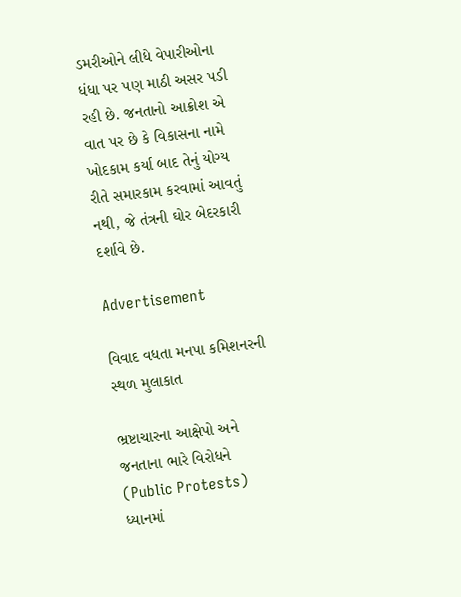ડમરીઓને લીધે વેપારીઓના ધંધા પર પણ માઠી અસર પડી રહી છે. જનતાનો આક્રોશ એ વાત પર છે કે વિકાસના નામે ખોદકામ કર્યા બાદ તેનું યોગ્ય રીતે સમારકામ કરવામાં આવતું નથી, જે તંત્રની ઘોર બેદરકારી દર્શાવે છે.

Advertisement

વિવાદ વધતા મનપા કમિશનરની સ્થળ મુલાકાત

ભ્રષ્ટાચારના આક્ષેપો અને જનતાના ભારે વિરોધને (Public Protests) ધ્યાનમાં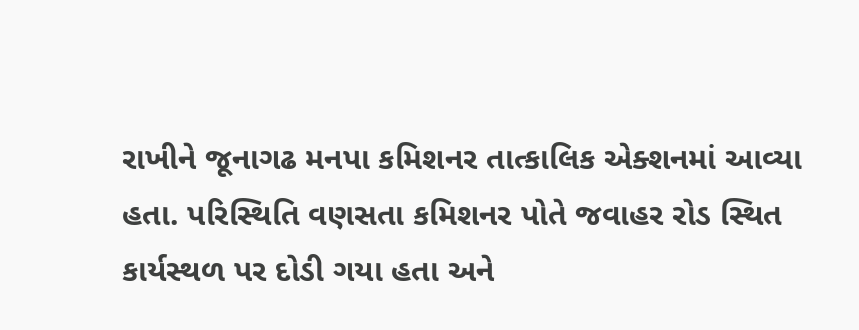રાખીને જૂનાગઢ મનપા કમિશનર તાત્કાલિક એક્શનમાં આવ્યા હતા. પરિસ્થિતિ વણસતા કમિશનર પોતે જવાહર રોડ સ્થિત કાર્યસ્થળ પર દોડી ગયા હતા અને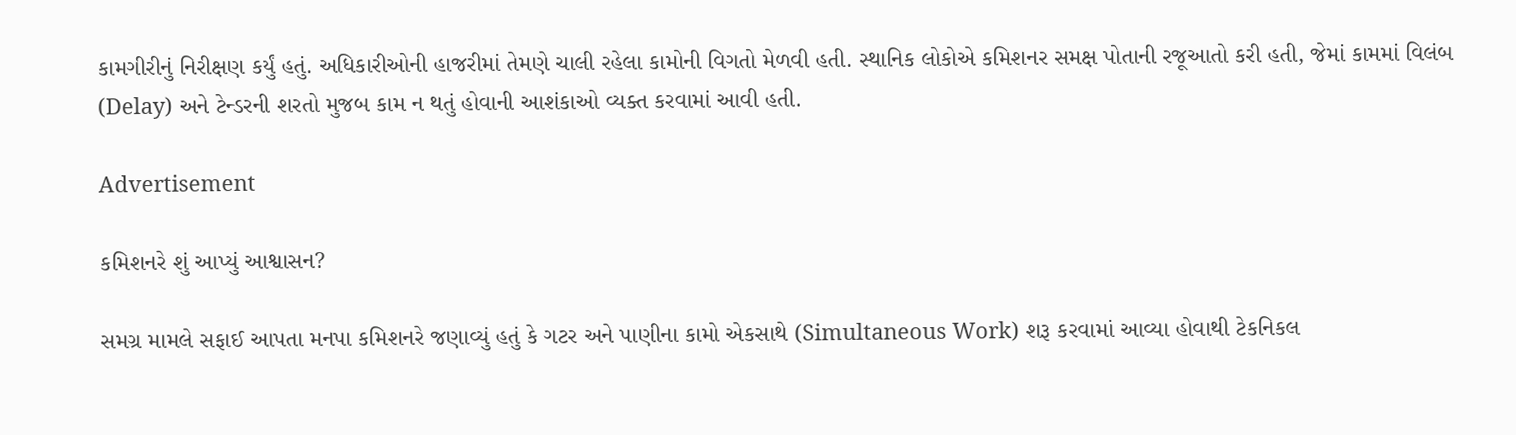કામગીરીનું નિરીક્ષણ કર્યું હતું. અધિકારીઓની હાજરીમાં તેમણે ચાલી રહેલા કામોની વિગતો મેળવી હતી. સ્થાનિક લોકોએ કમિશનર સમક્ષ પોતાની રજૂઆતો કરી હતી, જેમાં કામમાં વિલંબ (Delay) અને ટેન્ડરની શરતો મુજબ કામ ન થતું હોવાની આશંકાઓ વ્યક્ત કરવામાં આવી હતી.

Advertisement

કમિશનરે શું આપ્યું આશ્વાસન?

સમગ્ર મામલે સફાઈ આપતા મનપા કમિશનરે જણાવ્યું હતું કે ગટર અને પાણીના કામો એકસાથે (Simultaneous Work) શરૂ કરવામાં આવ્યા હોવાથી ટેકનિકલ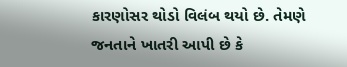કારણોસર થોડો વિલંબ થયો છે. તેમણે જનતાને ખાતરી આપી છે કે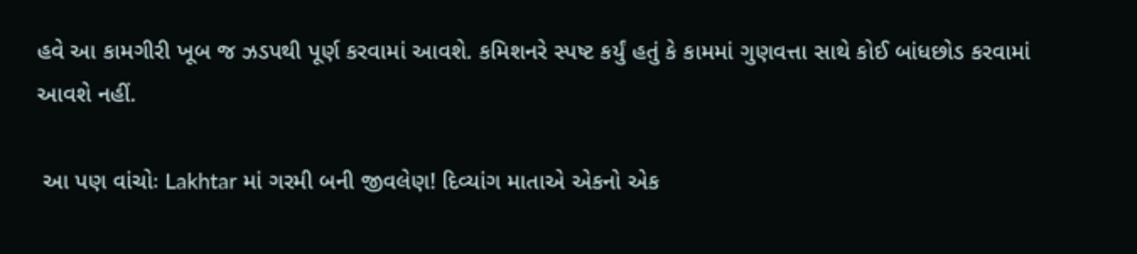હવે આ કામગીરી ખૂબ જ ઝડપથી પૂર્ણ કરવામાં આવશે. કમિશનરે સ્પષ્ટ કર્યું હતું કે કામમાં ગુણવત્તા સાથે કોઈ બાંધછોડ કરવામાં આવશે નહીં.

 આ પણ વાંચોઃ Lakhtar માં ગરમી બની જીવલેણ! દિવ્યાંગ માતાએ એકનો એક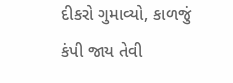દીકરો ગુમાવ્યો, કાળજું કંપી જાય તેવી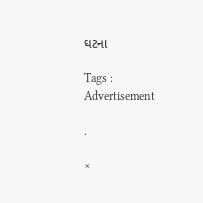ઘટના

Tags :
Advertisement

.

×